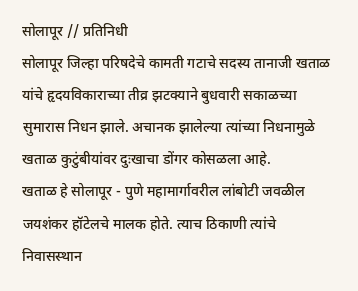सोलापूर // प्रतिनिधी
सोलापूर जिल्हा परिषदेचे कामती गटाचे सदस्य तानाजी खताळ यांचे हृदयविकाराच्या तीव्र झटक्याने बुधवारी सकाळच्या सुमारास निधन झाले. अचानक झालेल्या त्यांच्या निधनामुळे खताळ कुटुंबीयांवर दुःखाचा डोंगर कोसळला आहे.
खताळ हे सोलापूर - पुणे महामार्गावरील लांबोटी जवळील जयशंकर हॉटेलचे मालक होते. त्याच ठिकाणी त्यांचे निवासस्थान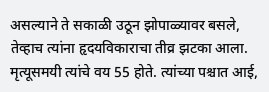असल्याने ते सकाळी उठून झोपाळ्यावर बसले, तेव्हाच त्यांना हृदयविकाराचा तीव्र झटका आला.
मृत्यूसमयी त्यांचे वय 55 होते. त्यांच्या पश्चात आई,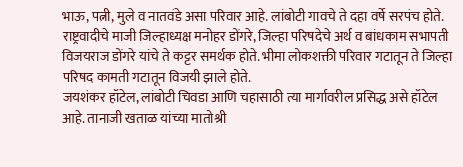भाऊ, पत्नी, मुले व नातवंडे असा परिवार आहे. लांबोटी गावचे ते दहा वर्षे सरपंच होते. राष्ट्रवादीचे माजी जिल्हाध्यक्ष मनोहर डोंगरे, जिल्हा परिषदेचे अर्थ व बांधकाम सभापती विजयराज डोंगरे यांचे ते कट्टर समर्थक होते. भीमा लोकशक्ती परिवार गटातून ते जिल्हा परिषद कामती गटातून विजयी झाले होते.
जयशंकर हॉटेल, लांबोटी चिवडा आणि चहासाठी त्या मार्गावरील प्रसिद्ध असे हॉटेल आहे. तानाजी खताळ यांच्या मातोश्री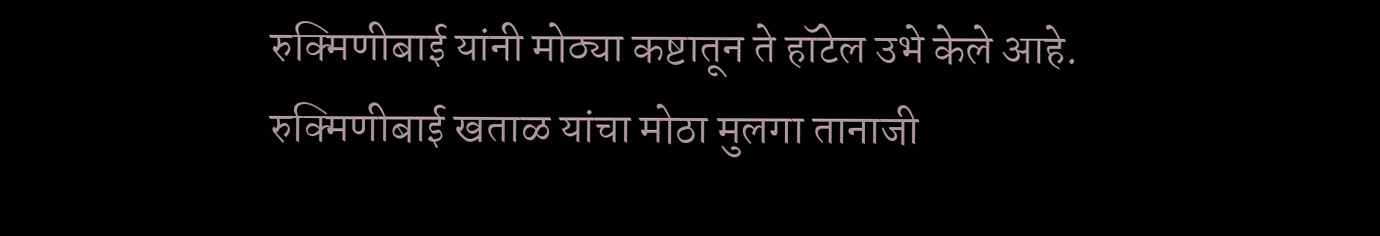रुक्मिणीबाई यांनी मोठ्या कष्टातून ते हॉटेल उभे केले आहे. रुक्मिणीबाई खताळ यांचा मोठा मुलगा तानाजी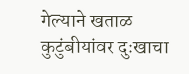गेल्याने खताळ कुटुंबीयांवर दुःखाचा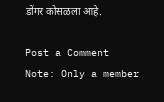डोंगर कोसळला आहे.

Post a Comment
Note: Only a member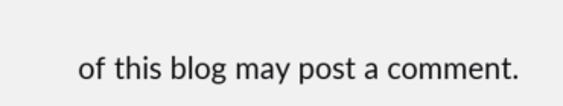of this blog may post a comment.